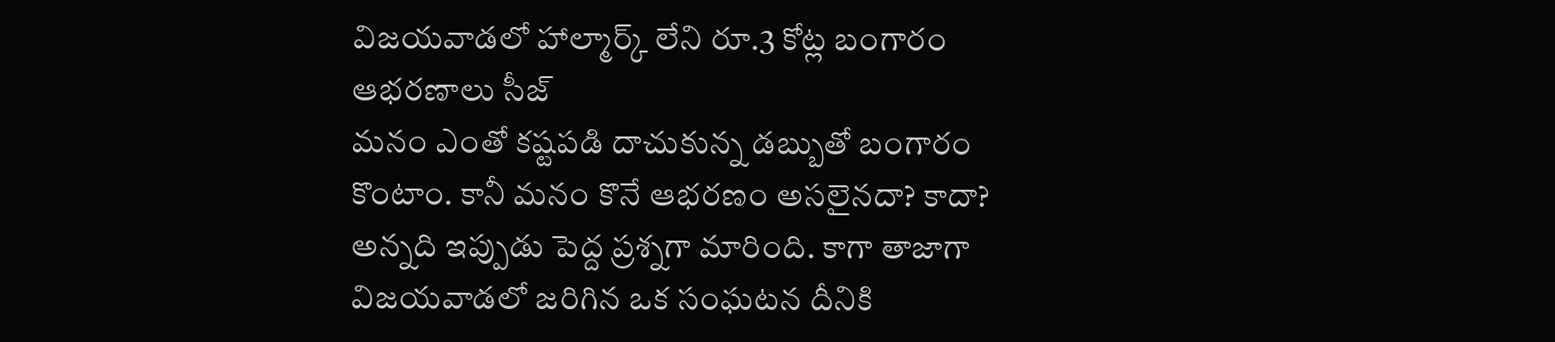విజయవాడలో హాల్మార్క్ లేని రూ.3 కోట్ల బంగారం ఆభరణాలు సీజ్
మనం ఎంతో కష్టపడి దాచుకున్న డబ్బుతో బంగారం కొంటాం. కానీ మనం కొనే ఆభరణం అసలైనదా? కాదా? అన్నది ఇప్పుడు పెద్ద ప్రశ్నగా మారింది. కాగా తాజాగా విజయవాడలో జరిగిన ఒక సంఘటన దీనికి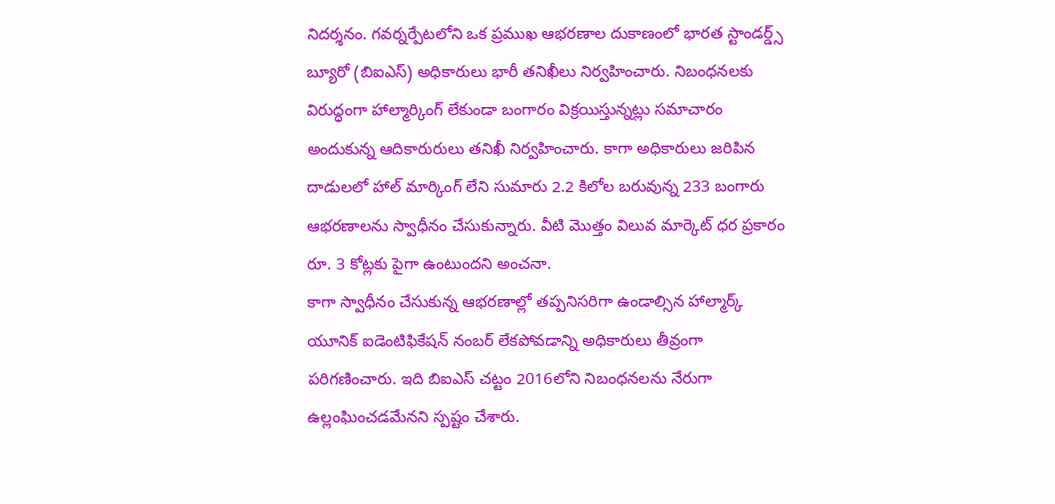నిదర్శనం. గవర్నర్పేటలోని ఒక ప్రముఖ ఆభరణాల దుకాణంలో భారత స్టాండర్డ్స్ బ్యూరో (బిఐఎస్) అధికారులు భారీ తనిఖీలు నిర్వహించారు. నిబంధనలకు విరుద్ధంగా హాల్మార్కింగ్ లేకుండా బంగారం విక్రయిస్తున్నట్లు సమాచారం అందుకున్న ఆదికారురులు తనిఖీ నిర్వహించారు. కాగా అధికారులు జరిపిన దాడులలో హాల్ మార్కింగ్ లేని సుమారు 2.2 కిలోల బరువున్న 233 బంగారు ఆభరణాలను స్వాధీనం చేసుకున్నారు. వీటి మొత్తం విలువ మార్కెట్ ధర ప్రకారం రూ. 3 కోట్లకు పైగా ఉంటుందని అంచనా.
కాగా స్వాధీనం చేసుకున్న ఆభరణాల్లో తప్పనిసరిగా ఉండాల్సిన హాల్మార్క్ యూనిక్ ఐడెంటిఫికేషన్ నంబర్ లేకపోవడాన్ని అధికారులు తీవ్రంగా పరిగణించారు. ఇది బిఐఎస్ చట్టం 2016లోని నిబంధనలను నేరుగా ఉల్లంఘించడమేనని స్పష్టం చేశారు.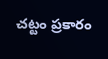చట్టం ప్రకారం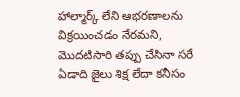హాల్మార్క్ లేని ఆభరణాలను విక్రయించడం నేరమని, మొదటిసారి తప్పు చేసినా సరే ఏడాది జైలు శిక్ష లేదా కనీసం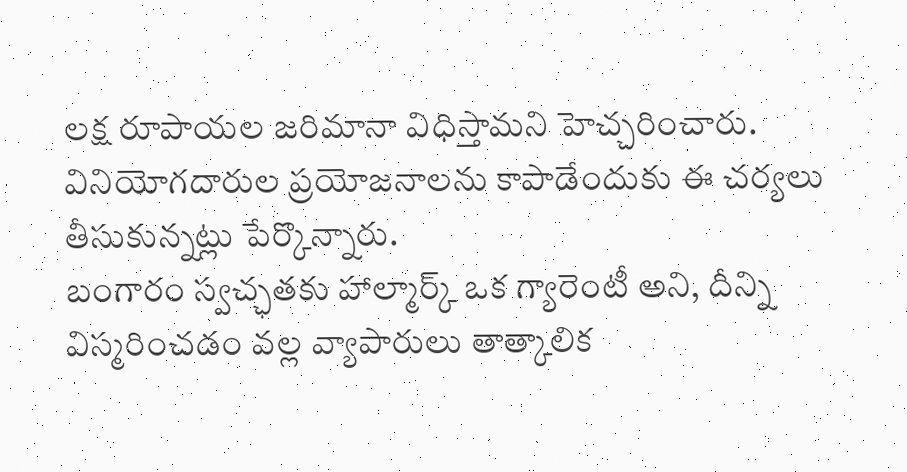లక్ష రూపాయల జరిమానా విధిస్తామని హెచ్చరించారు. వినియోగదారుల ప్రయోజనాలను కాపాడేందుకు ఈ చర్యలు తీసుకున్నట్లు పేర్కొన్నారు.
బంగారం స్వచ్ఛతకు హాల్మార్క్ ఒక గ్యారెంటీ అని, దీన్ని విస్మరించడం వల్ల వ్యాపారులు తాత్కాలిక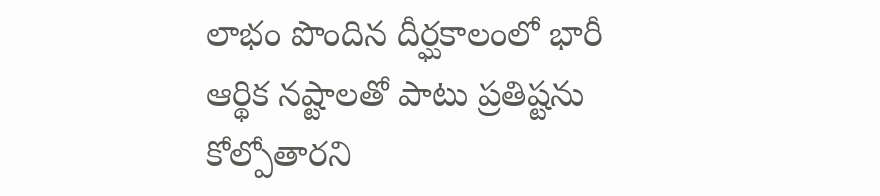లాభం పొందిన దీర్ఘకాలంలో భారీ ఆర్థిక నష్టాలతో పాటు ప్రతిష్టను కోల్పోతారని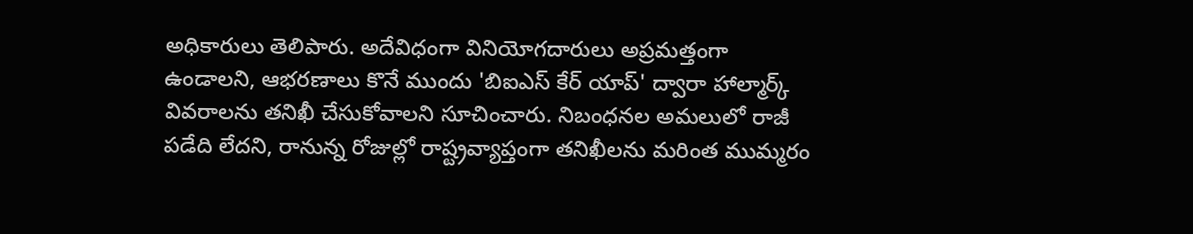అధికారులు తెలిపారు. అదేవిధంగా వినియోగదారులు అప్రమత్తంగా ఉండాలని, ఆభరణాలు కొనే ముందు 'బిఐఎస్ కేర్ యాప్' ద్వారా హాల్మార్క్ వివరాలను తనిఖీ చేసుకోవాలని సూచించారు. నిబంధనల అమలులో రాజీ పడేది లేదని, రానున్న రోజుల్లో రాష్ట్రవ్యాప్తంగా తనిఖీలను మరింత ముమ్మరం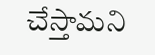చేస్తామని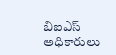బిఐఎస్ అధికారులు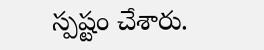స్పష్టం చేశారు.